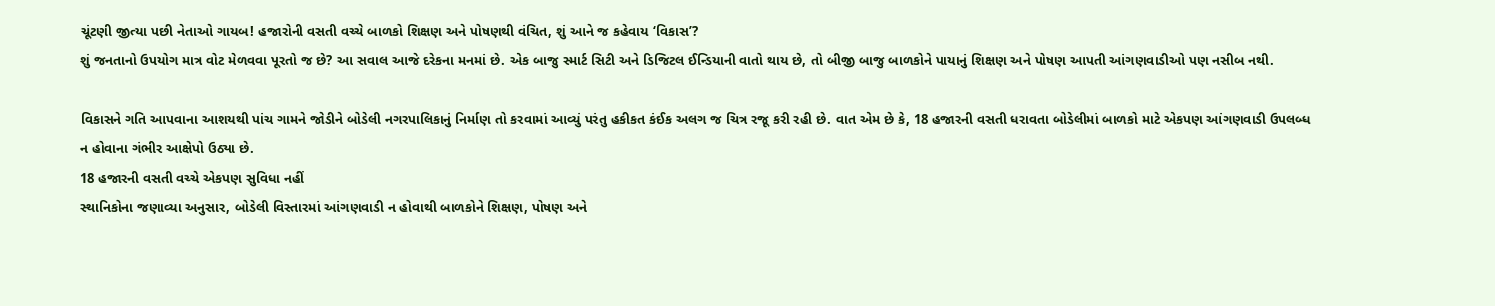ચૂંટણી જીત્યા પછી નેતાઓ ગાયબ! હજારોની વસતી વચ્ચે બાળકો શિક્ષણ અને પોષણથી વંચિત, શું આને જ કહેવાય ‘વિકાસ’?
શું જનતાનો ઉપયોગ માત્ર વોટ મેળવવા પૂરતો જ છે? આ સવાલ આજે દરેકના મનમાં છે. એક બાજુ સ્માર્ટ સિટી અને ડિજિટલ ઈન્ડિયાની વાતો થાય છે, તો બીજી બાજુ બાળકોને પાયાનું શિક્ષણ અને પોષણ આપતી આંગણવાડીઓ પણ નસીબ નથી.

વિકાસને ગતિ આપવાના આશયથી પાંચ ગામને જોડીને બોડેલી નગરપાલિકાનું નિર્માણ તો કરવામાં આવ્યું પરંતુ હકીકત કંઈક અલગ જ ચિત્ર રજૂ કરી રહી છે. વાત એમ છે કે, 18 હજારની વસતી ધરાવતા બોડેલીમાં બાળકો માટે એકપણ આંગણવાડી ઉપલબ્ધ ન હોવાના ગંભીર આક્ષેપો ઉઠ્યા છે.
18 હજારની વસતી વચ્ચે એકપણ સુવિધા નહીં
સ્થાનિકોના જણાવ્યા અનુસાર, બોડેલી વિસ્તારમાં આંગણવાડી ન હોવાથી બાળકોને શિક્ષણ, પોષણ અને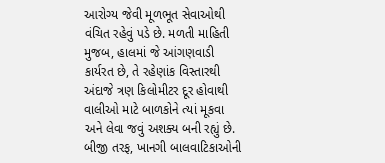આરોગ્ય જેવી મૂળભૂત સેવાઓથી વંચિત રહેવું પડે છે. મળતી માહિતી મુજબ, હાલમાં જે આંગણવાડી કાર્યરત છે, તે રહેણાંક વિસ્તારથી અંદાજે ત્રણ કિલોમીટર દૂર હોવાથી વાલીઓ માટે બાળકોને ત્યાં મૂકવા અને લેવા જવું અશક્ય બની રહ્યું છે. બીજી તરફ, ખાનગી બાલવાટિકાઓની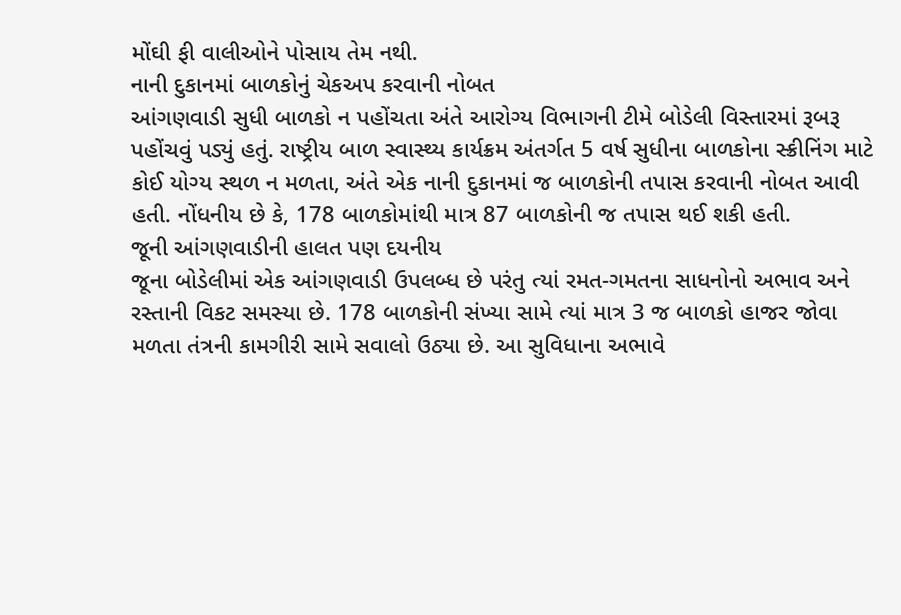મોંઘી ફી વાલીઓને પોસાય તેમ નથી.
નાની દુકાનમાં બાળકોનું ચેકઅપ કરવાની નોબત
આંગણવાડી સુધી બાળકો ન પહોંચતા અંતે આરોગ્ય વિભાગની ટીમે બોડેલી વિસ્તારમાં રૂબરૂ પહોંચવું પડ્યું હતું. રાષ્ટ્રીય બાળ સ્વાસ્થ્ય કાર્યક્રમ અંતર્ગત 5 વર્ષ સુધીના બાળકોના સ્ક્રીનિંગ માટે કોઈ યોગ્ય સ્થળ ન મળતા, અંતે એક નાની દુકાનમાં જ બાળકોની તપાસ કરવાની નોબત આવી હતી. નોંધનીય છે કે, 178 બાળકોમાંથી માત્ર 87 બાળકોની જ તપાસ થઈ શકી હતી.
જૂની આંગણવાડીની હાલત પણ દયનીય
જૂના બોડેલીમાં એક આંગણવાડી ઉપલબ્ધ છે પરંતુ ત્યાં રમત-ગમતના સાધનોનો અભાવ અને રસ્તાની વિકટ સમસ્યા છે. 178 બાળકોની સંખ્યા સામે ત્યાં માત્ર 3 જ બાળકો હાજર જોવા મળતા તંત્રની કામગીરી સામે સવાલો ઉઠ્યા છે. આ સુવિધાના અભાવે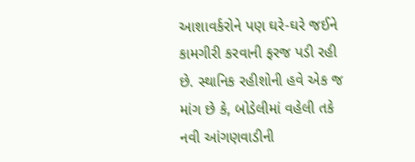આશાવર્કરોને પણ ઘરે-ઘરે જઈને કામગીરી કરવાની ફરજ પડી રહી છે. સ્થાનિક રહીશોની હવે એક જ માંગ છે કે, બોડેલીમાં વહેલી તકે નવી આંગણવાડીની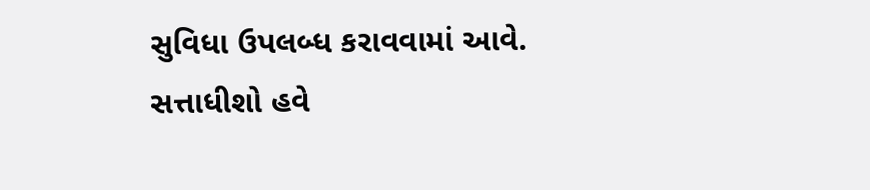સુવિધા ઉપલબ્ધ કરાવવામાં આવે.
સત્તાધીશો હવે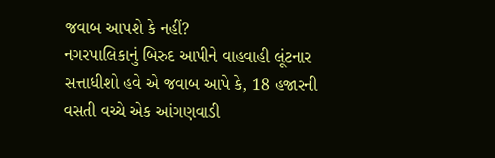જવાબ આપશે કે નહીં?
નગરપાલિકાનું બિરુદ આપીને વાહવાહી લૂંટનાર સત્તાધીશો હવે એ જવાબ આપે કે, 18 હજારની વસતી વચ્ચે એક આંગણવાડી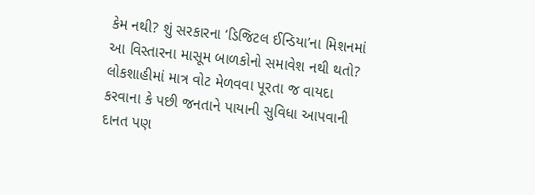કેમ નથી? શું સરકારના ‘ડિજિટલ ઈન્ડિયા’ના મિશનમાં આ વિસ્તારના માસૂમ બાળકોનો સમાવેશ નથી થતો? લોકશાહીમાં માત્ર વોટ મેળવવા પૂરતા જ વાયદા કરવાના કે પછી જનતાને પાયાની સુવિધા આપવાની દાનત પણ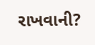રાખવાની?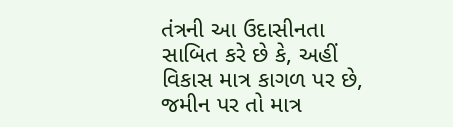તંત્રની આ ઉદાસીનતા સાબિત કરે છે કે, અહીં વિકાસ માત્ર કાગળ પર છે, જમીન પર તો માત્ર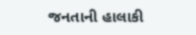જનતાની હાલાકી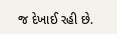જ દેખાઈ રહી છે.